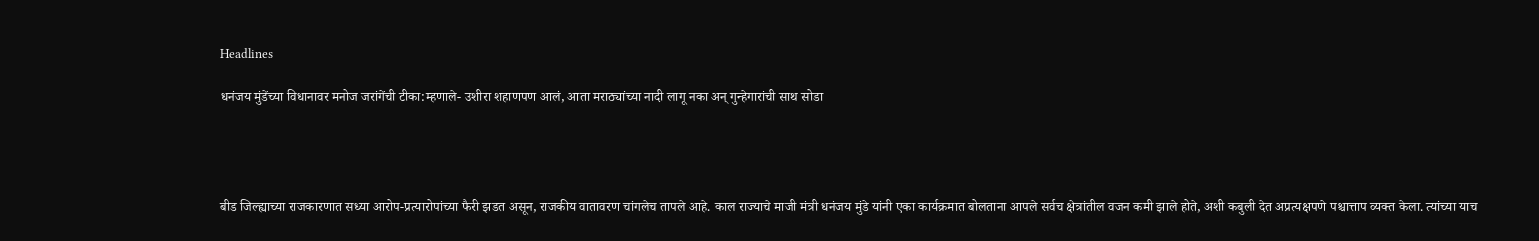Headlines

धनंजय मुंडेंच्या विधानावर मनोज जरांगेंची टीका:म्हणाले- उशीरा शहाणपण आलं, आता मराठ्यांच्या नादी लागू नका अन् गुन्हेगारांची साथ सोडा




बीड जिल्ह्याच्या राजकारणात सध्या आरोप-प्रत्यारोपांच्या फैरी झडत असून, राजकीय वातावरण चांगलेच तापले आहे. काल राज्याचे माजी मंत्री धनंजय मुंडे यांनी एका कार्यक्रमात बोलताना आपले सर्वच क्षेत्रांतील वजन कमी झाले होते, अशी कबुली देत अप्रत्यक्षपणे पश्चात्ताप व्यक्त केला. त्यांच्या याच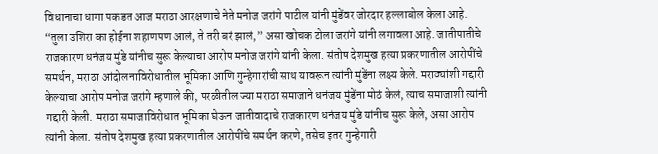विधानाचा धागा पकडत आज मराठा आरक्षणाचे नेते मनोज जरांगे पाटील यांनी मुंडेंवर जोरदार हल्लाबोल केला आहे. “तुला उशिरा का होईना शहाणपण आलं, ते तरी बरं झालं,” असा खोचक टोला जरांगे यांनी लगावला आहे. जातीपातीचे राजकारण धनंजय मुंडे यांनीच सुरू केल्याचा आरोप मनोज जरांगे यांनी केला. संतोष देशमुख हत्या प्रकरणातील आरोपींचे समर्थन, मराठा आंदोलनाविरोधातील भूमिका आणि गुन्हेगारांची साथ यावरून त्यांनी मुंडेंना लक्ष्य केले. मराठ्यांशी गद्दारी केल्याचा आरोप मनोज जरांगे म्हणाले की, परळीतील ज्या मराठा समाजाने धनंजय मुंडेंना मोठं केलं, त्याच समाजाशी त्यांनी गद्दारी केली. मराठा समाजाविरोधात भूमिका घेऊन जातीवादाचे राजकारण धनंजय मुंडे यांनीच सुरू केले, असा आरोप त्यांनी केला. संतोष देशमुख हत्या प्रकरणातील आरोपींचे समर्थन करणे, तसेच इतर गुन्हेगारी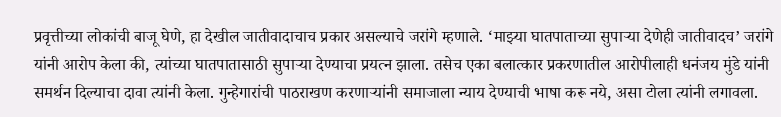प्रवृत्तीच्या लोकांची बाजू घेणे, हा देखील जातीवादाचाच प्रकार असल्याचे जरांगे म्हणाले. ‘माझ्या घातपाताच्या सुपाऱ्या देणेही जातीवादच’ जरांगे यांनी आरोप केला की, त्यांच्या घातपातासाठी सुपाऱ्या देण्याचा प्रयत्न झाला. तसेच एका बलात्कार प्रकरणातील आरोपीलाही धनंजय मुंडे यांनी समर्थन दिल्याचा दावा त्यांनी केला. गुन्हेगारांची पाठराखण करणाऱ्यांनी समाजाला न्याय देण्याची भाषा करू नये, असा टोला त्यांनी लगावला.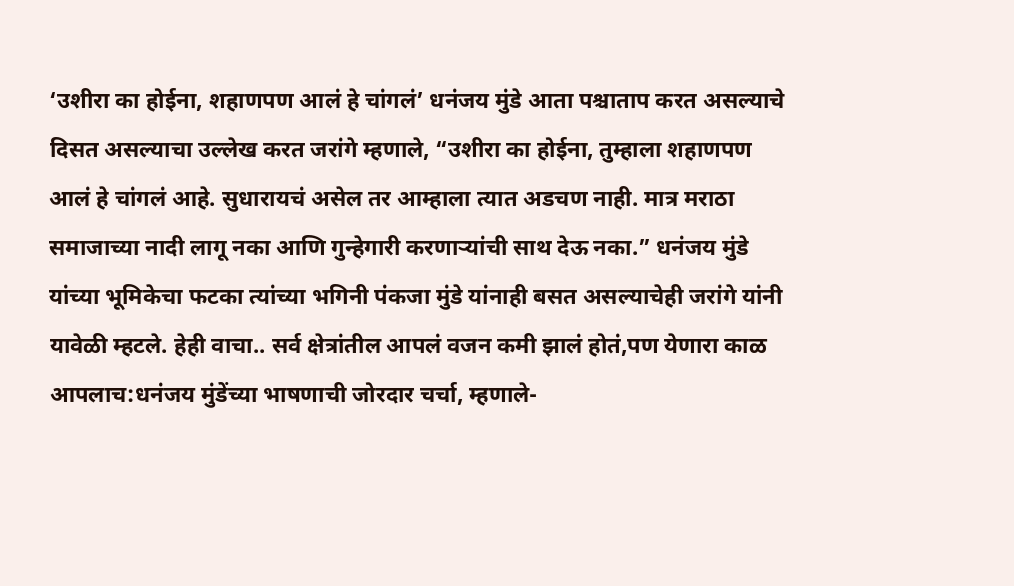‘उशीरा का होईना, शहाणपण आलं हे चांगलं’ धनंजय मुंडे आता पश्चाताप करत असल्याचे दिसत असल्याचा उल्लेख करत जरांगे म्हणाले, “उशीरा का होईना, तुम्हाला शहाणपण आलं हे चांगलं आहे. सुधारायचं असेल तर आम्हाला त्यात अडचण नाही. मात्र मराठा समाजाच्या नादी लागू नका आणि गुन्हेगारी करणाऱ्यांची साथ देऊ नका.” धनंजय मुंडे यांच्या भूमिकेचा फटका त्यांच्या भगिनी पंकजा मुंडे यांनाही बसत असल्याचेही जरांगे यांनी यावेळी म्हटले. हेही वाचा.. सर्व क्षेत्रांतील आपलं वजन कमी झालं होतं,पण येणारा काळ आपलाच:धनंजय मुंडेंच्या भाषणाची जोरदार चर्चा, म्हणाले-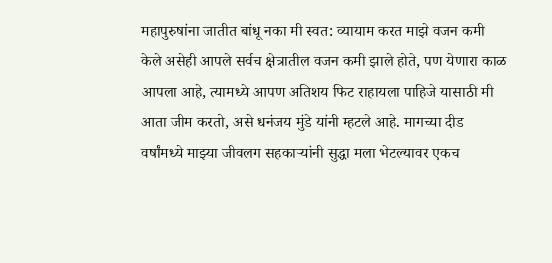महापुरुषांना जातीत बांधू नका मी स्वत: व्यायाम करत माझे वजन कमी केले असेही आपले सर्वच क्षेत्रातील वजन कमी झाले होते, पण येणारा काळ आपला आहे, त्यामध्ये आपण अतिशय फिट राहायला पाहिजे यासाठी मी आता जीम करतो, असे धनंजय मुंडे यांनी म्हटले आहे. मागच्या दीड वर्षांमध्ये माझ्या जीवलग सहकाऱ्यांनी सुद्धा मला भेटल्यावर एकच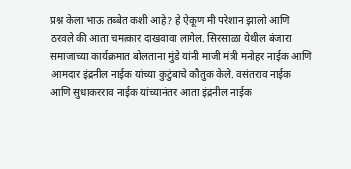प्रश्न केला भाऊ तब्बेत कशी आहे? हे ऐकूण मी परेशान झालो आणि ठरवले की आता चमत्कार दाखवावा लागेल. सिरसाळा येथील बंजारा समाजाच्या कार्यक्रमात बोलताना मुंडे यांनी माजी मंत्री मनोहर नाईक आणि आमदार इंद्रनील नाईक यांच्या कुटुंबाचे कौतुक केले. वसंतराव नाईक आणि सुधाकरराव नाईक यांच्यानंतर आता इंद्रनील नाईक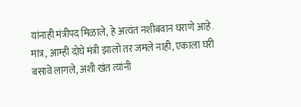यांनाही मंत्रीपद मिळाले, हे अत्यंत नशीबवान घराणे आहे. मात्र, आम्ही दोघे मंत्री झालो तर जमले नाही, एकाला घरी बसावे लागले, अशी खंत त्यांनी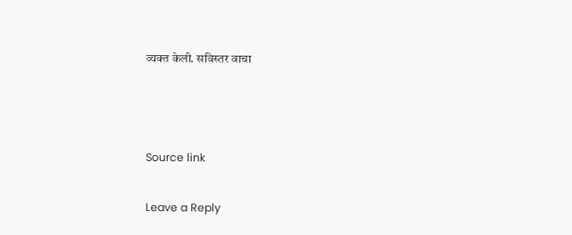व्यक्त केली. सविस्तर वाचा



Source link

Leave a Reply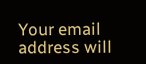Your email address will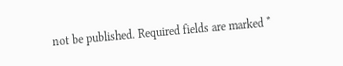not be published. Required fields are marked *